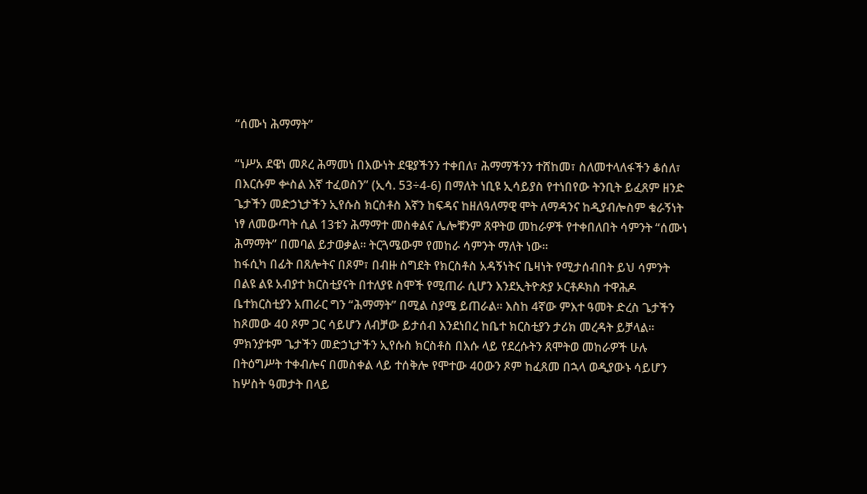“ሰሙነ ሕማማት”

“ነሥአ ደዌነ መጾረ ሕማመነ በእውነት ደዌያችንን ተቀበለ፣ ሕማማችንን ተሸከመ፣ ስለመተላለፋችን ቆሰለ፣ በእርሱም ቍስል እኛ ተፈወስን” (ኢሳ. 53÷4-6) በማለት ነቢዩ ኢሳይያስ የተነበየው ትንቢት ይፈጸም ዘንድ ጌታችን መድኃኒታችን ኢየሱስ ክርስቶስ እኛን ከፍዳና ከዘለዓለማዊ ሞት ለማዳንና ከዲያብሎስም ቁራኝነት ነፃ ለመውጣት ሲል 13ቱን ሕማማተ መስቀልና ሌሎቹንም ጸዋትወ መከራዎች የተቀበለበት ሳምንት “ሰሙነ ሕማማት” በመባል ይታወቃል፡፡ ትርጓሜውም የመከራ ሳምንት ማለት ነው፡፡
ከፋሲካ በፊት በጸሎትና በጾም፣ በብዙ ስግደት የክርስቶስ አዳኝነትና ቤዛነት የሚታሰብበት ይህ ሳምንት በልዩ ልዩ አብያተ ክርስቲያናት በተለያዩ ስሞች የሚጠራ ሲሆን እንደኢትዮጵያ ኦርቶዶክስ ተዋሕዶ ቤተክርስቲያን አጠራር ግን “ሕማማት” በሚል ስያሜ ይጠራል፡፡ እስከ 4ኛው ምእተ ዓመት ድረስ ጌታችን ከጾመው 40 ጾም ጋር ሳይሆን ለብቻው ይታሰብ እንደነበረ ከቤተ ክርስቲያን ታሪክ መረዳት ይቻላል፡፡ ምክንያቱም ጌታችን መድኃኒታችን ኢየሱስ ክርስቶስ በእሱ ላይ የደረሱትን ጸሞትወ መከራዎች ሁሉ በትዕግሥት ተቀብሎና በመስቀል ላይ ተሰቅሎ የሞተው 40ውን ጾም ከፈጸመ በኋላ ወዲያውኑ ሳይሆን ከሦስት ዓመታት በላይ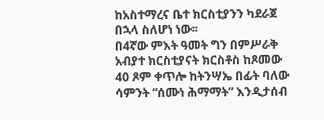ከአስተማረና ቤተ ክርስቲያንን ካደራጀ በኋላ ስለሆነ ነው፡፡
በ4ኛው ምእት ዓመት ግን በምሥራቅ አብያተ ክርስቲያናት ክርስቶስ ከጾመው 40 ጾም ቀጥሎ ከትንሣኤ በፊት ባለው ሳምንት “ሰሙነ ሕማማት” እንዲታሰብ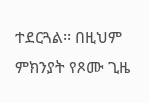ተደርጓል፡፡ በዚህም ምክንያት የጾሙ ጊዜ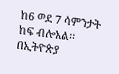ከ6 ወደ 7 ሳምንታት ከፍ ብሎአል፡፡ በኢትዮጵያ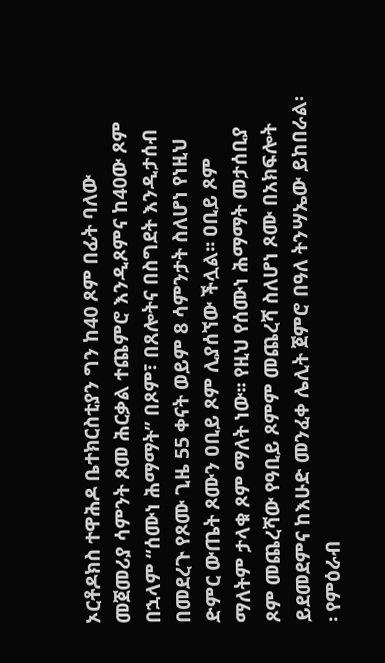ኦርቶዶክስ ተዋሕዶ ቤተክርስቲያን ግን ከ40 ጾም በፊት ባለው መጀመሪያ ሳምንት ጾመ ሕርቃል ተጨምሮ እንዲጾምና ከ40ው ጾም በኋላም “ሰሙነ ሕማማት” በጾም፣ በጸሎትና በስግደት እንዲታሰብ በመደረጉ የጾሙ ጊዜ 55 ቀናት ወይም 8 ሳምንታት ስለሆነ የነዚህ ድምር ውጤት ጾሙን ዐቢይ ጾም ሊያሰኘው ችሏል፡፡ ዐቢይ ጾም ማለትም ታላቁ ጾም ማለት ነው፡፡ የዚህ የሰሙነ ሕማማት መታሰቢያ ጾም መጨረሻው የዓቢይ ጾምም መጨረሻ ስለሆነ ጾሙ በአክፍሎት ይደመደምና ከእሁድ መንፈቀ ሌሊት ጀምሮ በዓለ ትንሣኤው ይከበራል፡፡ የምዕራብ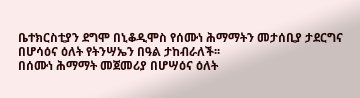ቤተክርስቲያን ደግሞ በኒቆዲሞስ የሰሙነ ሕማማትን መታሰቢያ ታደርግና በሆሳዕና ዕለት የትንሣኤን በዓል ታከብራለች፡፡
በሰሙነ ሕማማት መጀመሪያ በሆሣዕና ዕለት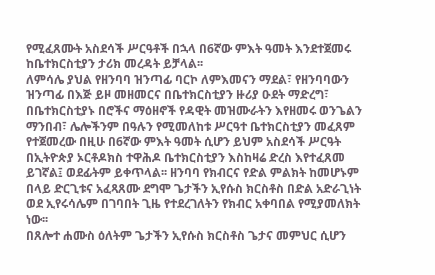የሚፈጸሙት አስደሳች ሥርዓቶች በኋላ በ6ኛው ምእት ዓመት እንደተጀመሩ ከቤተክርስቲያን ታሪክ መረዳት ይቻላል፡፡
ለምሳሌ ያህል የዘንባባ ዝንጣፊ ባርኮ ለምእመናን ማደል፣ የዘንባባውን ዝንጣፊ በእጅ ይዞ መዘመርና በቤተክርስቲያን ዙሪያ ዑደት ማድረግ፣ በቤተክርስቲያኑ በሮችና ማዕዘኖች የዳዊት መዝሙራትን እየዘመሩ ወንጌልን ማንበብ፣ ሌሎችንም በዓሉን የሚመለከቱ ሥርዓተ ቤተክርስቲያን መፈጸም የተጀመረው በዚሁ በ6ኛው ምእት ዓመት ሲሆን ይህም አስደሳች ሥርዓት በኢትዮጵያ ኦርቶዶክስ ተዋሕዶ ቤተክርስቲያን እስከዛሬ ድረስ እየተፈጸመ ይገኛል፤ ወደፊትም ይቀጥላል፡፡ ዘንባባ የክብርና የድል ምልክት ከመሆኑም በላይ ድርጊቱና አፈጻጸሙ ደግሞ ጌታችን ኢየሱስ ክርስቶስ በድል አድራጊነት ወደ ኢየሩሳሌም በገባበት ጊዜ የተደረገለትን የክብር አቀባበል የሚያመለክት ነው፡፡
በጸሎተ ሐሙስ ዕለትም ጌታችን ኢየሱስ ክርስቶስ ጌታና መምህር ሲሆን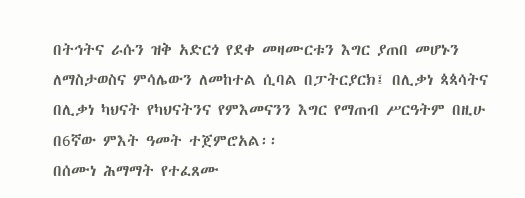በትኅትና ራሱን ዝቅ አድርጎ የደቀ መዛሙርቱን እግር ያጠበ መሆኑን ለማስታወስና ምሳሌውን ለመከተል ሲባል በፓትርያርክ፤ በሊቃነ ጳጳሳትና በሊቃነ ካህናት የካህናትንና የምእመናንን እግር የማጠብ ሥርዓትም በዚሁ በ6ኛው ምእት ዓመት ተጀምሮአል፡፡
በሰሙነ ሕማማት የተፈጸሙ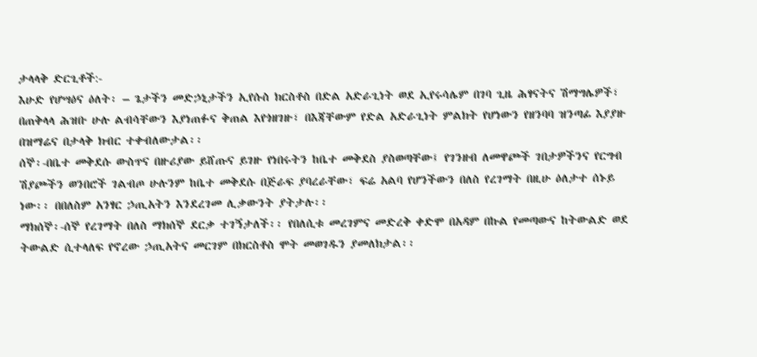ታላላቅ ድርጊቶች:-
እሁድ የሆሣዕና ዕለት፡ – ጌታችን መድኃኒታችን ኢየሱስ ክርስቶስ በድል አድራጊነት ወደ ኢየሩሳሌም በገባ ጊዜ ሕፃናትና ሽማግሌዎች፣ በጠቅላላ ሕዝቡ ሁሉ ልብሳቸውን እያነጠፉና ቅጠል እየጎዘገዙ፣ በእጃቸውም የድል አድራጊነት ምልክት የሆነውን የዘንባባ ዝንጣፊ እያያዙ በዝማሬና በታላቅ ክብር ተቀብለውታል፡፡
ሰኞ፡-በቤተ መቅደሱ ውስጥና በዙሪያው ይሸጡና ይገዙ የነበሩትን ከቤተ መቅደስ ያስወጣቸው፤ የገንዘብ ለመዋጮች ገበታዎችንና የርግብ ሽያጮችን ወንበሮች ገልብጦ ሁሉንም ከቤተ መቅደሱ በጅራፍ ያባረራቸው፣ ፍሬ አልባ የሆንችውን በለስ የረገማት በዚሁ ዕለታተ ሰኑይ ነው፡፡ በበለስም አንፃር ኃጢአትን እንደረገመ ሊቃውንት ያትታሉ፡፡
ማክሰኞ፡-ሰኞ የረገማት በለስ ማክሰኞ ደርቃ ተገኝታለች፡፡ የበለሲቱ መረገምና መድረቅ ቀድሞ በአዳም በኩል የመጣውና ከትውልድ ወደ ትውልድ ሲተላለፍ የኖረው ኃጢአትና መርገም በክርስቶስ ሞት መወገዱን ያመለክታል፡፡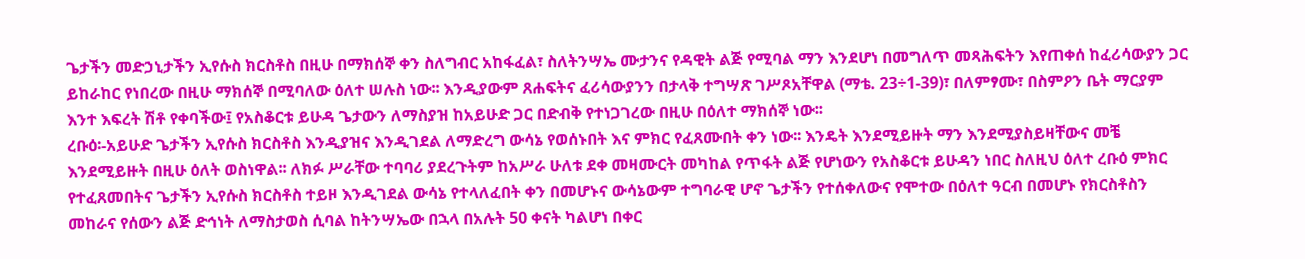ጌታችን መድኃኒታችን ኢየሱስ ክርስቶስ በዚሁ በማክሰኞ ቀን ስለግብር አከፋፈል፣ ስለትንሣኤ ሙታንና የዳዊት ልጅ የሚባል ማን እንደሆነ በመግለጥ መጻሕፍትን እየጠቀሰ ከፈሪሳውያን ጋር ይከራከር የነበረው በዚሁ ማክሰኞ በሚባለው ዕለተ ሠሉስ ነው፡፡ እንዲያውም ጸሐፍትና ፈሪሳውያንን በታላቅ ተግሣጽ ገሥጾአቸዋል (ማቴ. 23÷1-39)፣ በለምፃሙ፣ በስምዖን ቤት ማርያም እንተ እፍረት ሽቶ የቀባችው፤ የአስቆርቱ ይሁዳ ጌታውን ለማስያዝ ከአይሁድ ጋር በድብቅ የተነጋገረው በዚሁ በዕለተ ማክሰኞ ነው፡፡
ረቡዕ፡-አይሁድ ጌታችን ኢየሱስ ክርስቶስ እንዲያዝና እንዲገደል ለማድረግ ውሳኔ የወሰኑበት እና ምክር የፈጸሙበት ቀን ነው፡፡ እንዴት እንደሚይዙት ማን እንደሚያስይዛቸውና መቼ እንደሚይዙት በዚሁ ዕለት ወስነዋል፡፡ ለክፉ ሥራቸው ተባባሪ ያደረጉትም ከአሥራ ሁለቱ ደቀ መዛሙርት መካከል የጥፋት ልጅ የሆነውን የአስቆርቱ ይሁዳን ነበር ስለዚህ ዕለተ ረቡዕ ምክር የተፈጸመበትና ጌታችን ኢየሱስ ክርስቶስ ተይዞ እንዲገደል ውሳኔ የተላለፈበት ቀን በመሆኑና ውሳኔውም ተግባራዊ ሆኖ ጌታችን የተሰቀለውና የሞተው በዕለተ ዓርብ በመሆኑ የክርስቶስን መከራና የሰውን ልጅ ድኅነት ለማስታወስ ሲባል ከትንሣኤው በኋላ በአሉት 50 ቀናት ካልሆነ በቀር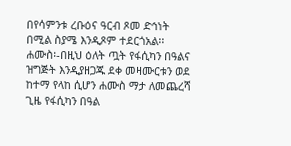በየሳምንቱ ረቡዕና ዓርብ ጾመ ድኅነት በሚል ስያሜ እንዲጾም ተደርጎአል፡፡
ሐሙስ፡-በዚህ ዕለት ጧት የፋሲካን በዓልና ዝግጅት እንዲያዘጋጁ ደቀ መዛሙርቱን ወደ ከተማ የላከ ሲሆን ሐሙስ ማታ ለመጨረሻ ጊዜ የፋሲካን በዓል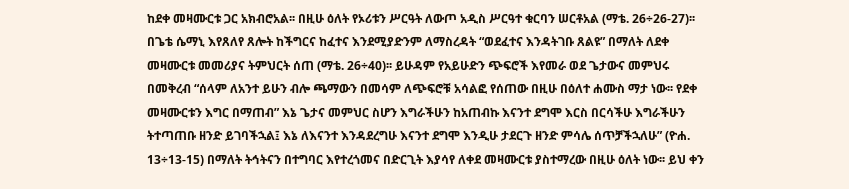ከደቀ መዛሙርቱ ጋር አክብሮአል፡፡ በዚሁ ዕለት የኦሪቱን ሥርዓት ለውጦ አዲስ ሥርዓተ ቁርባን ሠርቶአል (ማቴ. 26÷26-27)፡፡
በጌቴ ሴማኒ እየጸለየ ጸሎት ከችግርና ከፈተና እንደሚያድንም ለማስረዳት “ወደፈተና እንዳትገቡ ጸልዩ” በማለት ለደቀ መዛሙርቱ መመሪያና ትምህርት ሰጠ (ማቴ. 26÷40)፡፡ ይሁዳም የአይሁድን ጭፍሮች እየመራ ወደ ጌታውና መምህሩ በመቅረብ “ሰላም ለአንተ ይሁን ብሎ ጫማውን በመሳም ለጭፍሮቹ አሳልፎ የሰጠው በዚሁ በዕለተ ሐሙስ ማታ ነው፡፡ የደቀ መዛሙርቱን እግር በማጠብ” እኔ ጌታና መምህር ስሆን እግራችሁን ከአጠብኩ እናንተ ደግሞ እርስ በርሳችሁ እግራችሁን ትተጣጠቡ ዘንድ ይገባችኋል፤ እኔ ለእናንተ እንዳደረግሁ እናንተ ደግሞ እንዲሁ ታደርጉ ዘንድ ምሳሌ ሰጥቻችኋለሁ” (ዮሐ. 13÷13-15) በማለት ትኅትናን በተግባር እየተረጎመና በድርጊት እያሳየ ለቀደ መዛሙርቱ ያስተማረው በዚሁ ዕለት ነው፡፡ ይህ ቀን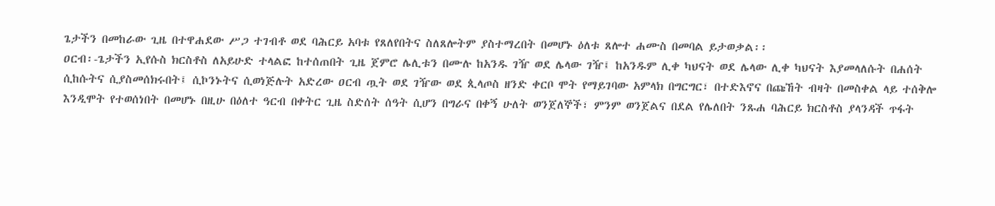ጌታችን በመከራው ጊዜ በተዋሐደው ሥጋ ተገብቶ ወደ ባሕርይ አባቱ የጸለየበትና ስለጸሎትም ያስተማረበት በመሆኑ ዕለቱ ጸሎተ ሐሙስ በመባል ይታወቃል፡፡
ዐርብ፡-ጌታችን ኢየሱስ ክርስቶስ ለአይሁድ ተላልፎ ከተሰጠበት ጊዜ ጀምሮ ሌሊቱን በሙሉ ከአንዱ ገዥ ወደ ሌላው ገዥ፤ ከአንዱም ሊቀ ካህናት ወደ ሌላው ሊቀ ካህናት እያመላለሱት በሐሰት ሲከሱትና ሲያስመሰክሩበት፤ ሲኮንኑትና ሲወነጅሉት አድረው ዐርብ ጧት ወደ ገዥው ወደ ጲላጦስ ዘንድ ቀርቦ ሞት የማይገባው አምላክ በግርግር፣ በተድእኖና በጩኸት ብዛት በመስቀል ላይ ተሰቅሎ እንዲሞት የተወሰነበት በመሆኑ በዚሁ በዕለተ ዓርብ በቀትር ጊዜ ስድሰት ሰዓት ሲሆን በግራና በቀኝ ሁለት ወንጀለኞች፣ ምንም ወንጀልና በደል የሌለበት ንጹሐ ባሕርይ ክርስቶስ ያላንዳች ጥፋት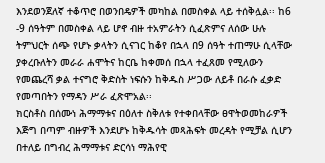እንደወንጀለኛ ተቆጥሮ በወንበዴዎች መካከል በመስቀል ላይ ተሰቅሏል፡፡ ከ6 -9 ሰዓትም በመስቀል ላይ ሆኖ ብዙ ተአምራትን ሲፈጽምና ለሰው ሁሉ ትምህርት ሰጭ የሆኑ ቃላትን ሲናገር ከቆየ በኋላ በ9 ሰዓት ተጠማሁ ሲላቸው ያቀረቡለትን መራራ ሐሞትና ከርቤ ከቀመሰ በኋላ ተፈጸመ የሚለውን የመጨረሻ ቃል ተናግሮ ቅድስት ነፍሱን ከቅዱስ ሥጋው ለይቶ በራሱ ፈቃድ የመጣበትን የማዳን ሥራ ፈጽሞአል፡፡
ክርስቶስ በሰሙነ ሕማማቱና በዕለተ ስቅለቱ የተቀበላቸው ፀዋትወመከራዎች እጅግ በጣም ብዙዎች እንደሆኑ ከቅዱሳት መጻሕፍት መረዳት የሚቻል ሲሆን በተለይ በግብረ ሕማማቱና ድርሳነ ማሕየዊ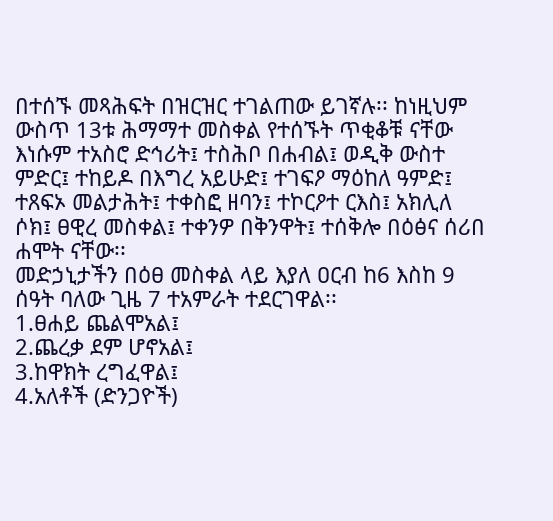በተሰኙ መጻሕፍት በዝርዝር ተገልጠው ይገኛሉ፡፡ ከነዚህም ውስጥ 13ቱ ሕማማተ መስቀል የተሰኙት ጥቂቆቹ ናቸው እነሱም ተአስሮ ድኅሪት፤ ተስሕቦ በሐብል፤ ወዲቅ ውስተ ምድር፤ ተከይዶ በእግረ አይሁድ፤ ተገፍዖ ማዕከለ ዓምድ፤ ተጸፍኦ መልታሕት፤ ተቀስፎ ዘባን፤ ተኮርዖተ ርእስ፤ አክሊለ ሶክ፤ ፀዊረ መስቀል፤ ተቀንዎ በቅንዋት፤ ተሰቅሎ በዕፅና ሰሪበ ሐሞት ናቸው፡፡
መድኃኒታችን በዕፀ መስቀል ላይ እያለ ዐርብ ከ6 እስከ 9 ሰዓት ባለው ጊዜ 7 ተአምራት ተደርገዋል፡፡
1.ፀሐይ ጨልሞአል፤
2.ጨረቃ ደም ሆኖአል፤
3.ከዋክት ረግፈዋል፤
4.አለቶች (ድንጋዮች)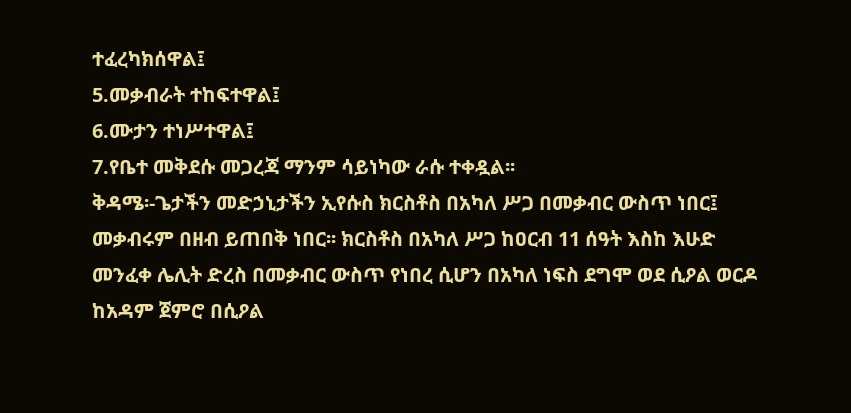ተፈረካክሰዋል፤
5.መቃብራት ተከፍተዋል፤
6.ሙታን ተነሥተዋል፤
7.የቤተ መቅደሱ መጋረጃ ማንም ሳይነካው ራሱ ተቀዷል፡፡
ቅዳሜ፡-ጌታችን መድኃኒታችን ኢየሱስ ክርስቶስ በአካለ ሥጋ በመቃብር ውስጥ ነበር፤ መቃብሩም በዘብ ይጠበቅ ነበር፡፡ ክርስቶስ በአካለ ሥጋ ከዐርብ 11 ሰዓት እስከ እሁድ መንፈቀ ሌሊት ድረስ በመቃብር ውስጥ የነበረ ሲሆን በአካለ ነፍስ ደግሞ ወደ ሲዖል ወርዶ ከአዳም ጀምሮ በሲዖል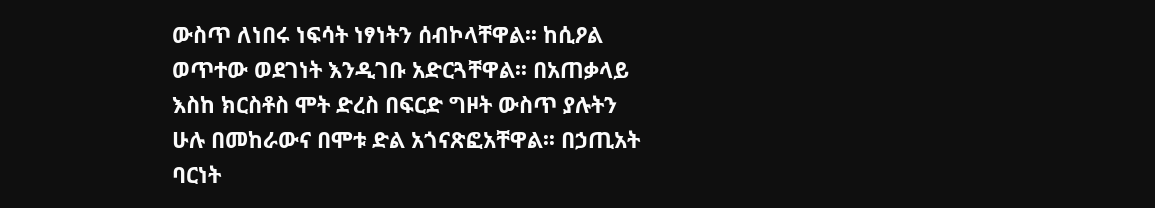ውስጥ ለነበሩ ነፍሳት ነፃነትን ሰብኮላቸዋል፡፡ ከሲዖል ወጥተው ወደገነት እንዲገቡ አድርጓቸዋል፡፡ በአጠቃላይ እስከ ክርስቶስ ሞት ድረስ በፍርድ ግዞት ውስጥ ያሉትን ሁሉ በመከራውና በሞቱ ድል አጎናጽፎአቸዋል፡፡ በኃጢአት ባርነት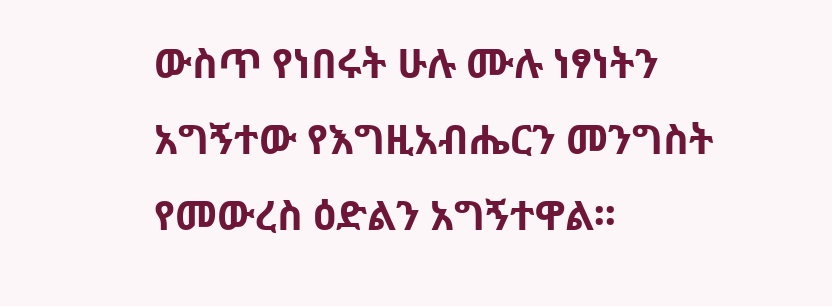ውስጥ የነበሩት ሁሉ ሙሉ ነፃነትን አግኝተው የእግዚአብሔርን መንግስት የመውረስ ዕድልን አግኝተዋል፡፡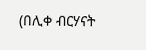(በሊቀ ብርሃናት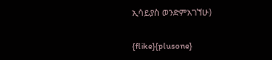ኢሳይያስ ወንድምአገኘሁ)

{flike}{plusone}